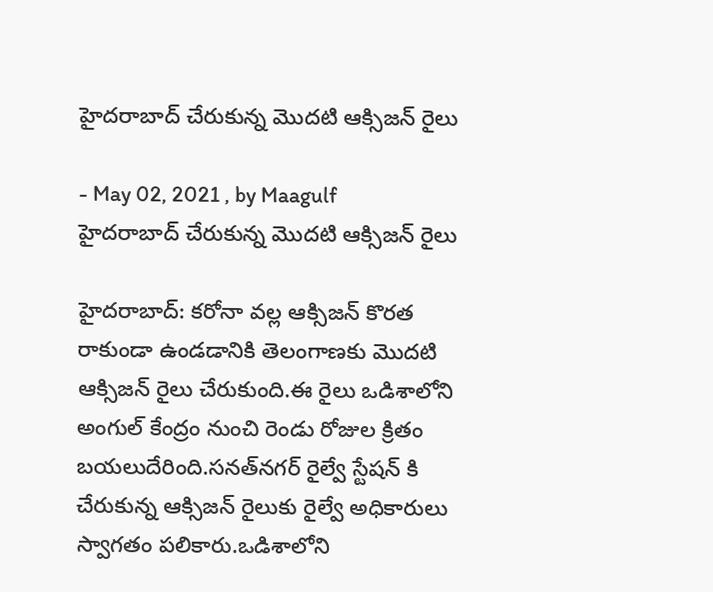హైదరాబాద్ చేరుకున్న మొదటి ఆక్సిజన్ రైలు

- May 02, 2021 , by Maagulf
హైదరాబాద్ చేరుకున్న మొదటి ఆక్సిజన్ రైలు

హైదరాబాద్: కరోనా వల్ల ఆక్సిజన్ కొరత రాకుండా ఉండడానికి తెలంగాణకు మొదటి ఆక్సిజన్ రైలు చేరుకుంది.ఈ రైలు ఒడిశాలోని అంగుల్ కేంద్రం నుంచి రెండు రోజుల క్రితం బయలుదేరింది.సనత్‌నగర్ రైల్వే స్టేషన్ కి చేరుకున్న ఆక్సిజన్ రైలుకు రైల్వే అధికారులు స్వాగతం పలికారు.ఒడిశాలోని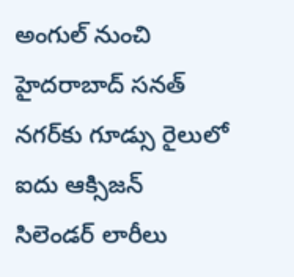అంగుల్ నుంచి హైదరాబాద్ సనత్ నగర్‌కు గూడ్సు రైలులో ఐదు ఆక్సిజన్ సిలెండర్ లారీలు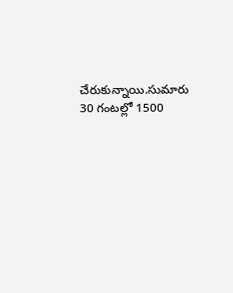చేరుకున్నాయి.సుమారు 30 గంటల్లో 1500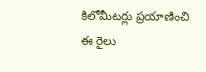కిలోమీటర్లు ప్రయాణించి ఈ రైలు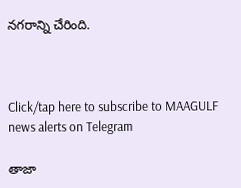నగరాన్ని చేరింది.



Click/tap here to subscribe to MAAGULF news alerts on Telegram

తాజా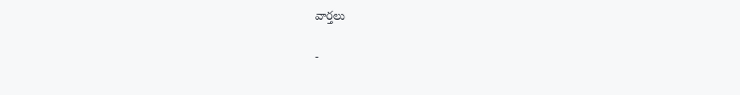వార్తలు

-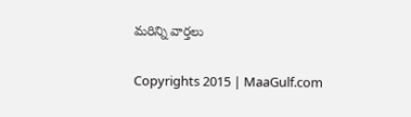మరిన్ని వార్తలు

Copyrights 2015 | MaaGulf.com